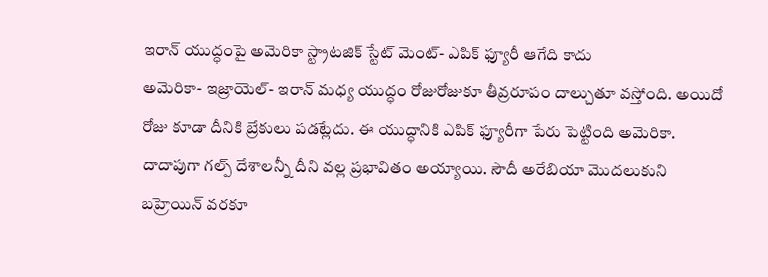ఇరాన్ యుద్ధంపై అమెరికా స్ట్రాటజిక్ స్టేట్ మెంట్- ఎపిక్ ఫ్యూరీ ఆగేది కాదు
అమెరికా- ఇజ్రాయెల్- ఇరాన్ మధ్య యుద్ధం రోజురోజుకూ తీవ్రరూపం దాల్చుతూ వస్తోంది. అయిదో రోజు కూడా దీనికి బ్రేకులు పడట్లేదు. ఈ యుద్ధానికి ఎపిక్ ఫ్యూరీగా పేరు పెట్టింది అమెరికా. దాదాపుగా గల్ప్ దేశాలన్నీ దీని వల్ల ప్రభావితం అయ్యాయి. సౌదీ అరేబియా మొదలుకుని బహ్రెయిన్ వరకూ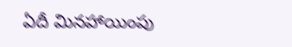ఏదీ మినహాయింపు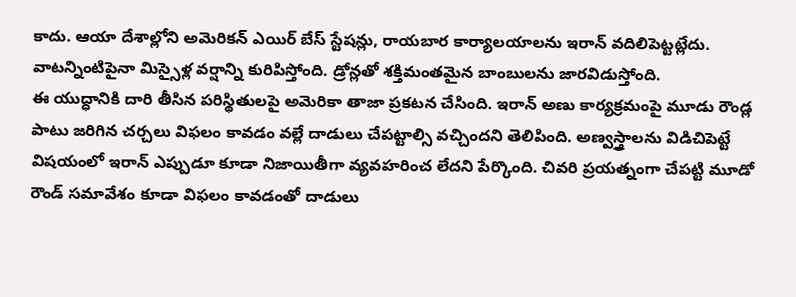కాదు. ఆయా దేశాల్లోని అమెరికన్ ఎయిర్ బేస్ స్టేషన్లు, రాయబార కార్యాలయాలను ఇరాన్ వదిలిపెట్టట్లేదు. వాటన్నింటిపైనా మిస్సైళ్ల వర్షాన్ని కురిపిస్తోంది. డ్రోన్లతో శక్తిమంతమైన బాంబులను జారవిడుస్తోంది.
ఈ యుద్ధానికి దారి తీసిన పరిస్థితులపై అమెరికా తాజా ప్రకటన చేసింది. ఇరాన్ అణు కార్యక్రమంపై మూడు రౌండ్ల పాటు జరిగిన చర్చలు విఫలం కావడం వల్లే దాడులు చేపట్టాల్సి వచ్చిందని తెలిపింది. అణ్వస్త్రాలను విడిచిపెట్టే విషయంలో ఇరాన్ ఎప్పుడూ కూడా నిజాయితీగా వ్యవహరించ లేదని పేర్కొంది. చివరి ప్రయత్నంగా చేపట్టి మూడో రౌండ్ సమావేశం కూడా విఫలం కావడంతో దాడులు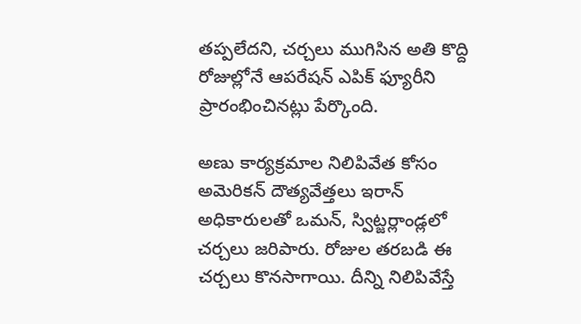తప్పలేదని, చర్చలు ముగిసిన అతి కొద్ది రోజుల్లోనే ఆపరేషన్ ఎపిక్ ఫ్యూరీని ప్రారంభించినట్లు పేర్కొంది.

అణు కార్యక్రమాల నిలిపివేత కోసం అమెరికన్ దౌత్యవేత్తలు ఇరాన్ అధికారులతో ఒమన్, స్విట్జర్లాండ్లలో చర్చలు జరిపారు. రోజుల తరబడి ఈ చర్చలు కొనసాగాయి. దీన్ని నిలిపివేస్తే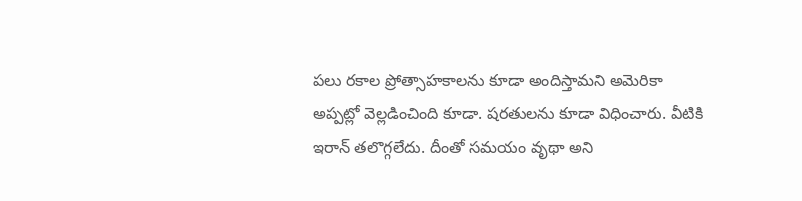పలు రకాల ప్రోత్సాహకాలను కూడా అందిస్తామని అమెరికా అప్పట్లో వెల్లడించింది కూడా. షరతులను కూడా విధించారు. వీటికి ఇరాన్ తలొగ్గలేదు. దీంతో సమయం వృథా అని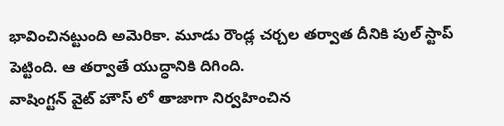భావించినట్టుంది అమెరికా. మూడు రౌండ్ల చర్చల తర్వాత దీనికి పుల్ స్టాప్ పెట్టింది. ఆ తర్వాతే యుద్ధానికి దిగింది.
వాషింగ్టన్ వైట్ హౌస్ లో తాజాగా నిర్వహించిన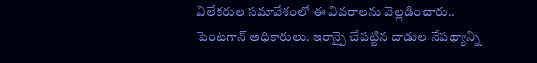విలేకరుల సమావేశంలో ఈ వివరాలను వెల్లడించారు.. పెంటగాన్ అధికారులు. ఇరాన్పై చేపట్టిన దాడుల నేపథ్యాన్ని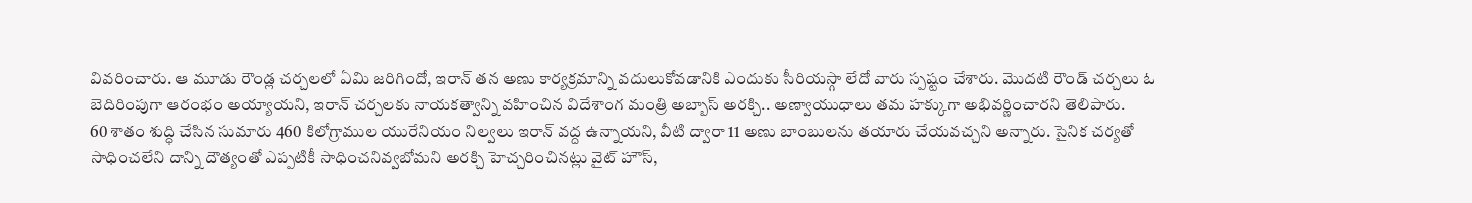వివరించారు. ఆ మూడు రౌండ్ల చర్చలలో ఏమి జరిగిందో, ఇరాన్ తన అణు కార్యక్రమాన్ని వదులుకోవడానికి ఎందుకు సీరియస్గా లేదో వారు స్పష్టం చేశారు. మొదటి రౌండ్ చర్చలు ఓ బెదిరింపుగా ఆరంభం అయ్యాయని, ఇరాన్ చర్చలకు నాయకత్వాన్ని వహించిన విదేశాంగ మంత్రి అబ్బాస్ అరక్చి.. అణ్వాయుధాలు తమ హక్కుగా అభివర్ణించారని తెలిపారు.
60 శాతం శుద్ధి చేసిన సుమారు 460 కిలోగ్రాముల యురేనియం నిల్వలు ఇరాన్ వద్ద ఉన్నాయని, వీటి ద్వారా 11 అణు బాంబులను తయారు చేయవచ్చని అన్నారు. సైనిక చర్యతో సాధించలేని దాన్ని దౌత్యంతో ఎప్పటికీ సాధించనివ్వబోమని అరక్చి హెచ్చరించినట్లు వైట్ హౌస్,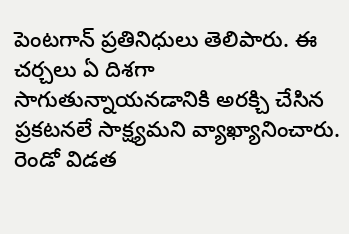పెంటగాన్ ప్రతినిధులు తెలిపారు. ఈ చర్చలు ఏ దిశగా సాగుతున్నాయనడానికి అరక్చి చేసిన ప్రకటనలే సాక్ష్యమని వ్యాఖ్యానించారు. రెండో విడత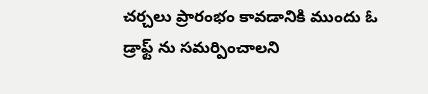చర్చలు ప్రారంభం కావడానికి ముందు ఓ డ్రాఫ్ట్ ను సమర్పించాలని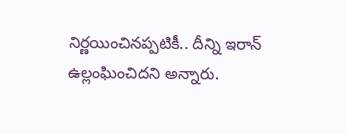నిర్ణయించినప్పటికీ.. దీన్ని ఇరాన్ ఉల్లంఘించిదని అన్నారు.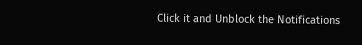Click it and Unblock the Notifications